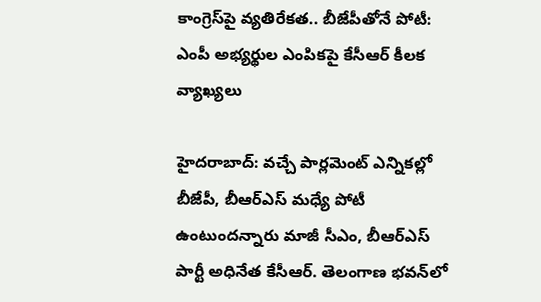కాంగ్రెస్‌పై వ్యతిరేకత.. బీజేపీతోనే పోటీ: ఎంపీ అభ్యర్థుల ఎంపికపై కేసీఆర్ కీలక వ్యాఖ్యలు

హైదరాబాద్: వచ్చే పార్లమెంట్ ఎన్నికల్లో బీజేపీ, బీఆర్ఎస్ మధ్యే పోటీ ఉంటుందన్నారు మాజీ సీఎం, బీఆర్ఎస్ పార్టీ అధినేత కేసీఆర్. తెలంగాణ భవన్‌లో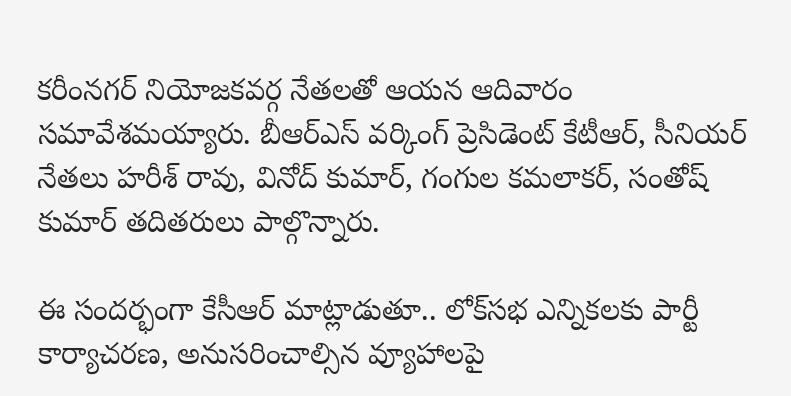కరీంనగర్ నియోజకవర్గ నేతలతో ఆయన ఆదివారం సమావేశమయ్యారు. బీఆర్ఎస్ వర్కింగ్ ప్రెసిడెంట్ కేటీఆర్, సీనియర్ నేతలు హరీశ్ రావు, వినోద్ కుమార్, గంగుల కమలాకర్, సంతోష్ కుమార్ తదితరులు పాల్గొన్నారు.

ఈ సందర్భంగా కేసీఆర్ మాట్లాడుతూ.. లోక్‌సభ ఎన్నికలకు పార్టీ కార్యాచరణ, అనుసరించాల్సిన వ్యూహాలపై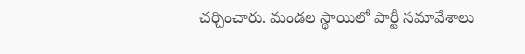చర్చించారు. మండల స్థాయిలో పార్టీ సమావేశాలు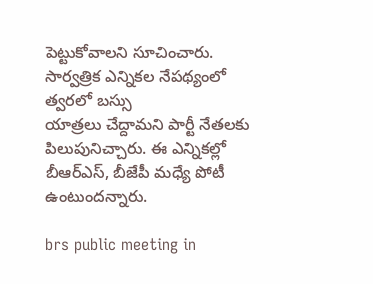పెట్టుకోవాలని సూచించారు. సార్వత్రిక ఎన్నికల నేపథ్యంలో త్వరలో బస్సు
యాత్రలు చేద్దామని పార్టీ నేతలకు పిలుపునిచ్చారు. ఈ ఎన్నికల్లో బీఆర్ఎస్, బీజేపీ మధ్యే పోటీ ఉంటుందన్నారు.

brs public meeting in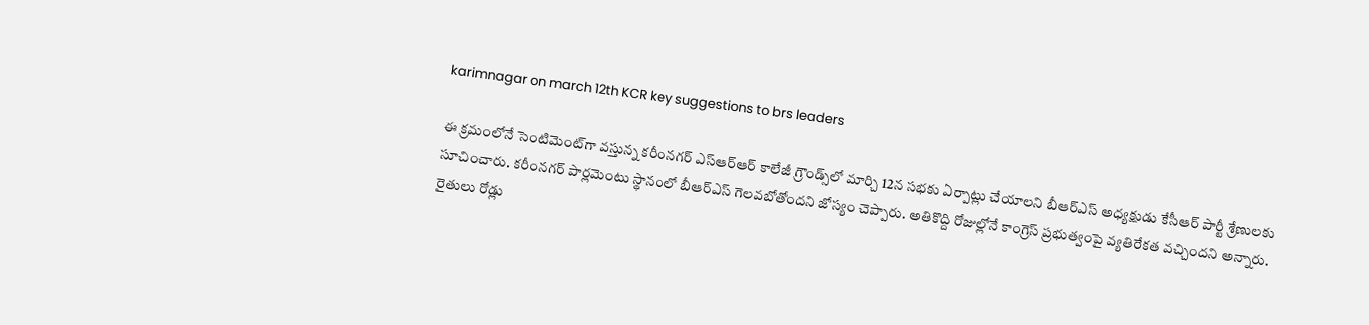karimnagar on march 12th KCR key suggestions to brs leaders

ఈ క్రమంలోనే సెంటిమెంట్‌గా వస్తున్న కరీంనగర్ ఎస్ఆర్ఆర్ కాలేజీ గ్రౌండ్స్‌లో మార్చి 12న సభకు ఏర్పాట్లు చేయాలని బీఆర్ఎస్ అధ్యక్షుడు కేసీఆర్ పార్టీ శ్రేణులకు సూచించారు. కరీంనగర్ పార్లమెంటు స్థానంలో బీఆర్ఎస్ గెలవబోతోందని జోస్యం చెప్పారు. అతికొద్ది రోజుల్లోనే కాంగ్రెస్ ప్రభుత్వంపై వ్యతిరేకత వచ్చిందని అన్నారు. రైతులు రోడ్లు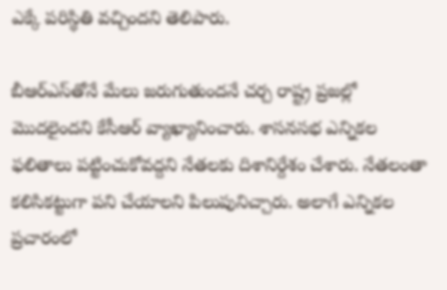ఎక్కే పరిస్థితి వచ్చిందని తెలిపారు.

బీఆర్ఎస్‌తోనే మేలు జరుగుతుందనే చర్చ రాష్ట్ర ప్రజల్లో మొదలైందని కేసీఆర్ వ్యాఖ్యానించారు. శాసనసభ ఎన్నికల ఫలితాలు పట్టించుకోవద్దని నేతలకు దిశానిర్దేశం చేశారు. నేతలంతా కలిసికట్టుగా పని చేయాలని పిలుపునిచ్చారు. అలాగే ఎన్నికల ప్రచారంలో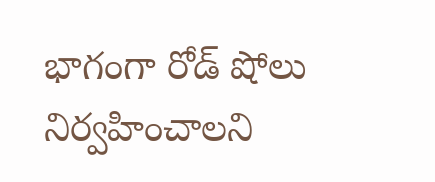భాగంగా రోడ్ షోలు నిర్వహించాలని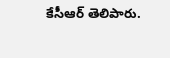కేసీఆర్ తెలిపారు.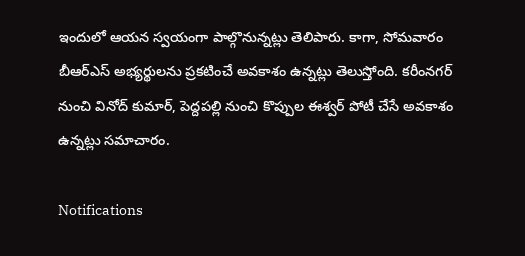ఇందులో ఆయన స్వయంగా పాల్గొనున్నట్లు తెలిపారు. కాగా, సోమవారం బీఆర్ఎస్ అభ్యర్థులను ప్రకటించే అవకాశం ఉన్నట్లు తెలుస్తోంది. కరీంనగర్ నుంచి వినోద్ కుమార్, పెద్దపల్లి నుంచి కొప్పుల ఈశ్వర్ పోటీ చేసే అవకాశం ఉన్నట్లు సమాచారం.

Notifications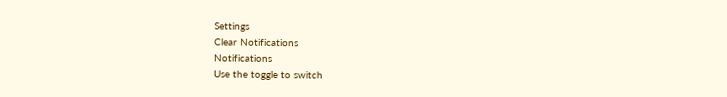Settings
Clear Notifications
Notifications
Use the toggle to switch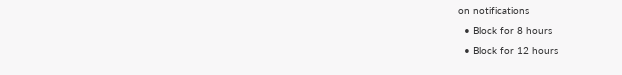on notifications
  • Block for 8 hours
  • Block for 12 hours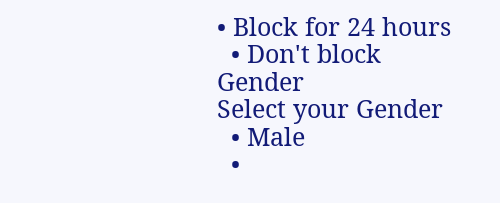• Block for 24 hours
  • Don't block
Gender
Select your Gender
  • Male
  •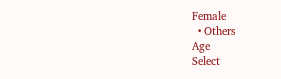Female
  • Others
Age
Select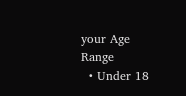your Age Range
  • Under 18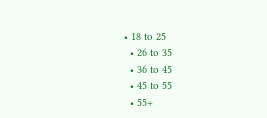• 18 to 25
  • 26 to 35
  • 36 to 45
  • 45 to 55
  • 55+